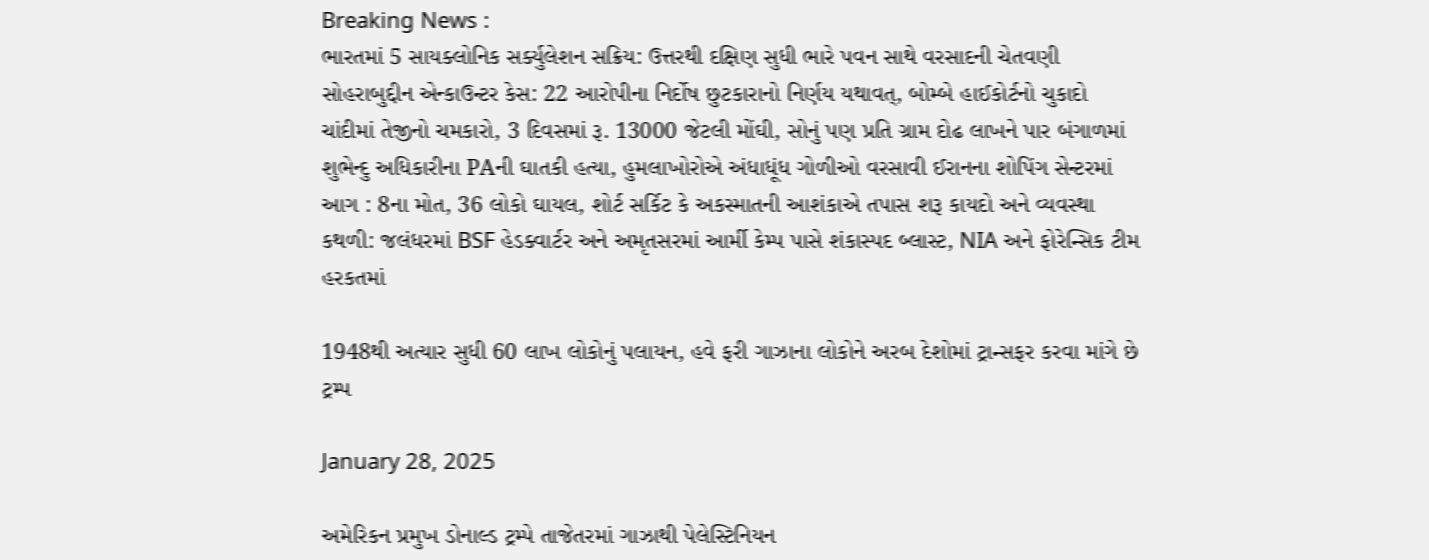Breaking News :
ભારતમાં 5 સાયક્લોનિક સર્ક્યુલેશન સક્રિય: ઉત્તરથી દક્ષિણ સુધી ભારે પવન સાથે વરસાદની ચેતવણી સોહરાબુદ્દીન એન્કાઉન્ટર કેસ: 22 આરોપીના નિર્દોષ છુટકારાનો નિર્ણય યથાવત્, બોમ્બે હાઈકોર્ટનો ચુકાદો ચાંદીમાં તેજીનો ચમકારો, 3 દિવસમાં રૂ. 13000 જેટલી મોંઘી, સોનું પણ પ્રતિ ગ્રામ દોઢ લાખને પાર બંગાળમાં શુભેન્દુ અધિકારીના PAની ઘાતકી હત્યા, હુમલાખોરોએ અંધાધૂંધ ગોળીઓ વરસાવી ઈરાનના શોપિંગ સેન્ટરમાં આગ : 8ના મોત, 36 લોકો ઘાયલ, શોર્ટ સર્કિટ કે અકસ્માતની આશંકાએ તપાસ શરૂ કાયદો અને વ્યવસ્થા કથળી: જલંધરમાં BSF હેડક્વાર્ટર અને અમૃતસરમાં આર્મી કેમ્પ પાસે શંકાસ્પદ બ્લાસ્ટ, NIA અને ફોરેન્સિક ટીમ હરકતમાં

1948થી અત્યાર સુધી 60 લાખ લોકોનું પલાયન, હવે ફરી ગાઝાના લોકોને અરબ દેશોમાં ટ્રાન્સફર કરવા માંગે છે ટ્રમ્પ

January 28, 2025

અમેરિકન પ્રમુખ ડોનાલ્ડ ટ્રમ્પે તાજેતરમાં ગાઝાથી પેલેસ્ટિનિયન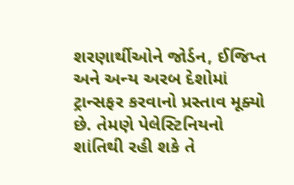શરણાર્થીઓને જોર્ડન, ઈજિપ્ત અને અન્ય અરબ દેશોમાં ટ્રાન્સફર કરવાનો પ્રસ્તાવ મૂક્યો છે. તેમણે પેલેસ્ટિનિયનો શાંતિથી રહી શકે તે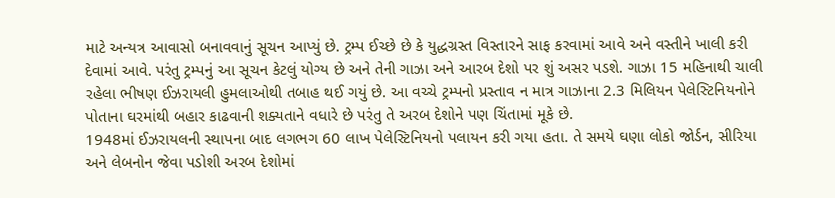માટે અન્યત્ર આવાસો બનાવવાનું સૂચન આપ્યું છે. ટ્રમ્પ ઈચ્છે છે કે યુદ્ધગ્રસ્ત વિસ્તારને સાફ કરવામાં આવે અને વસ્તીને ખાલી કરી દેવામાં આવે. પરંતુ ટ્રમ્પનું આ સૂચન કેટલું યોગ્ય છે અને તેની ગાઝા અને આરબ દેશો પર શું અસર પડશે. ગાઝા 15 મહિનાથી ચાલી રહેલા ભીષણ ઈઝરાયલી હુમલાઓથી તબાહ થઈ ગયું છે. આ વચ્ચે ટ્રમ્પનો પ્રસ્તાવ ન માત્ર ગાઝાના 2.3 મિલિયન પેલેસ્ટિનિયનોને પોતાના ઘરમાંથી બહાર કાઢવાની શક્યતાને વધારે છે પરંતુ તે અરબ દેશોને પણ ચિંતામાં મૂકે છે.
1948માં ઈઝરાયલની સ્થાપના બાદ લગભગ 60 લાખ પેલેસ્ટિનિયનો પલાયન કરી ગયા હતા. તે સમયે ઘણા લોકો જોર્ડન, સીરિયા અને લેબનોન જેવા પડોશી અરબ દેશોમાં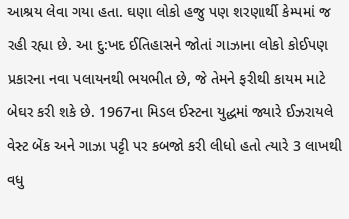આશ્રય લેવા ગયા હતા. ઘણા લોકો હજુ પણ શરણાર્થી કેમ્પમાં જ રહી રહ્યા છે. આ દુ:ખદ ઈતિહાસને જોતાં ગાઝાના લોકો કોઈપણ પ્રકારના નવા પલાયનથી ભયભીત છે, જે તેમને ફરીથી કાયમ માટે બેઘર કરી શકે છે. 1967ના મિડલ ઈસ્ટના યુદ્ધમાં જ્યારે ઈઝરાયલે વેસ્ટ બેંક અને ગાઝા પટ્ટી પર કબજો કરી લીધો હતો ત્યારે 3 લાખથી વધુ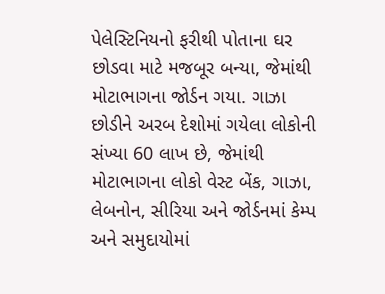પેલેસ્ટિનિયનો ફરીથી પોતાના ઘર છોડવા માટે મજબૂર બન્યા, જેમાંથી મોટાભાગના જોર્ડન ગયા. ગાઝા છોડીને અરબ દેશોમાં ગયેલા લોકોની સંખ્યા 60 લાખ છે, જેમાંથી મોટાભાગના લોકો વેસ્ટ બેંક, ગાઝા, લેબનોન, સીરિયા અને જોર્ડનમાં કેમ્પ અને સમુદાયોમાં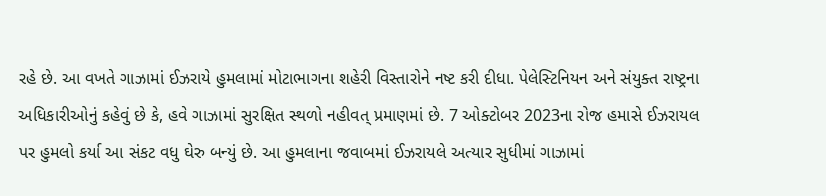રહે છે. આ વખતે ગાઝામાં ઈઝરાયે હુમલામાં મોટાભાગના શહેરી વિસ્તારોને નષ્ટ કરી દીધા. પેલેસ્ટિનિયન અને સંયુક્ત રાષ્ટ્રના અધિકારીઓનું કહેવું છે કે, હવે ગાઝામાં સુરક્ષિત સ્થળો નહીવત્ પ્રમાણમાં છે. 7 ઓક્ટોબર 2023ના રોજ હમાસે ઈઝરાયલ પર હુમલો કર્યા આ સંકટ વધુ ઘેરુ બન્યું છે. આ હુમલાના જવાબમાં ઈઝરાયલે અત્યાર સુધીમાં ગાઝામાં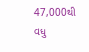47,000થી વધુ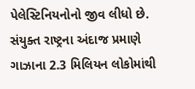પેલેસ્ટિનિયનોનો જીવ લીધો છે. સંયુક્ત રાષ્ટ્રના અંદાજ પ્રમાણે ગાઝાના 2.3 મિલિયન લોકોમાંથી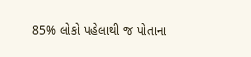85% લોકો પહેલાથી જ પોતાના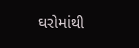ઘરોમાંથી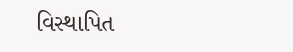વિસ્થાપિત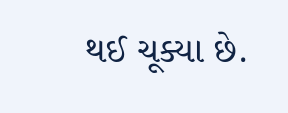થઈ ચૂક્યા છે.